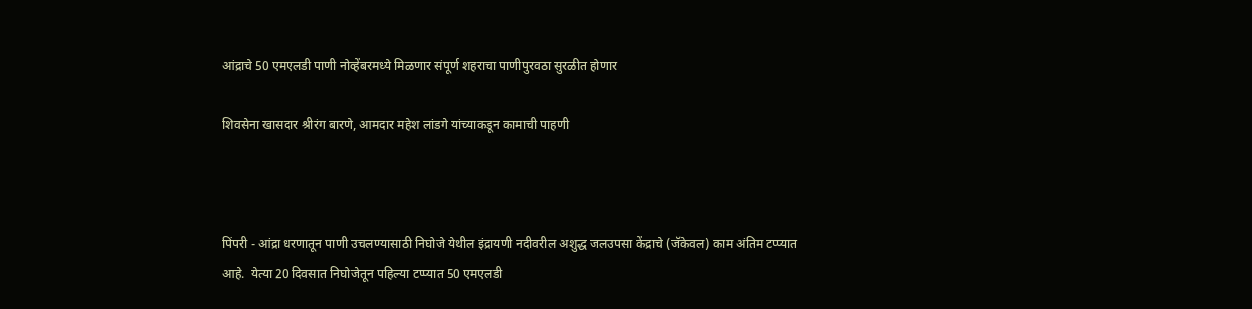आंद्राचे 50 एमएलडी पाणी नोव्हेंबरमध्ये मिळणार संपूर्ण शहराचा पाणीपुरवठा सुरळीत होणार

शिवसेना खासदार श्रीरंग बारणे, आमदार महेश लांडगे यांच्याकडून कामाची पाहणी



पिंपरी - आंद्रा धरणातून पाणी उचलण्यासाठी निघोजे येथील इंद्रायणी नदीवरील अशुद्ध जलउपसा केंद्राचे (जॅकेवल) काम अंतिम टप्प्यात आहे.  येत्या 20 दिवसात निघोजेतून पहिल्या टप्प्यात 50 एमएलडी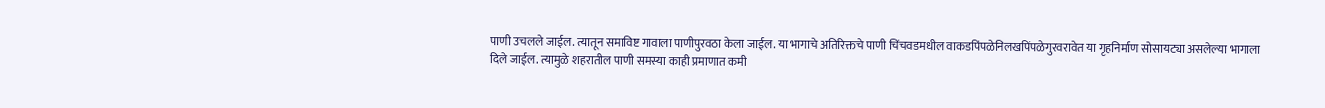पाणी उचलले जाईल. त्यातून समाविष्ट गावाला पाणीपुरवठा केला जाईल. या भागाचे अतिरिक्तचे पाणी चिंचवडमधील वाकडपिंपळेनिलखपिंपळेगुरवरावेत या गृहनिर्माण सोसायट्या असलेल्या भागाला दिले जाईल. त्यामुळे शहरातील पाणी समस्या काही प्रमाणात कमी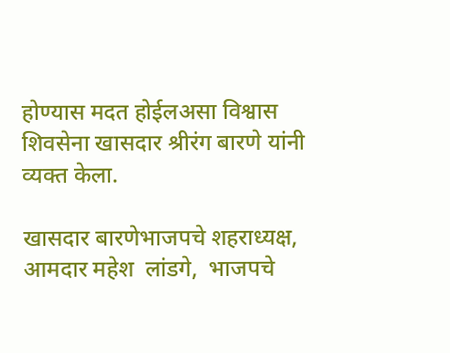होण्यास मदत होईलअसा विश्वास शिवसेना खासदार श्रीरंग बारणे यांनी व्यक्त केला.

खासदार बारणेभाजपचे शहराध्यक्ष,  आमदार महेश  लांडगे,  भाजपचे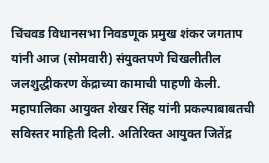चिंचवड विधानसभा निवडणूक प्रमुख शंकर जगताप यांनी आज (सोमवारी) संयुक्तपणे चिखलीतील जलशुद्धीकरण केंद्राच्या कामाची पाहणी केली. महापालिका आयुक्त शेखर सिंह यांनी प्रकल्पाबाबतची सविस्तर माहिती दिली. अतिरिक्त आयुक्त जितेंद्र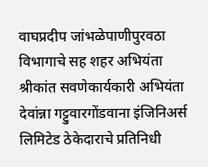वाघप्रदीप जांभळेपाणीपुरवठा विभागाचे सह शहर अभियंता श्रीकांत सवणेकार्यकारी अभियंता देवांन्ना गट्टुवारगोंडवाना इंजिनिअर्स लिमिटेड ठेकेदाराचे प्रतिनिधी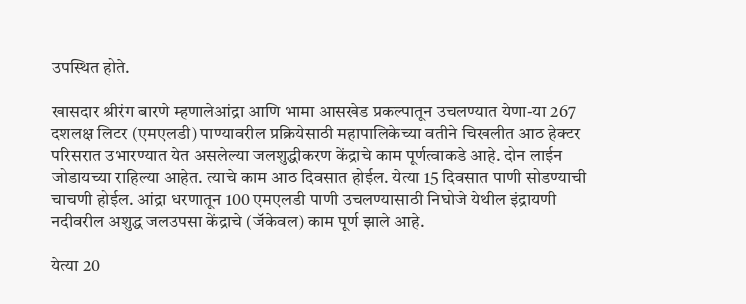उपस्थित होते.

खासदार श्रीरंग बारणे म्हणालेआंद्रा आणि भामा आसखेड प्रकल्पातून उचलण्यात येणा-या 267 दशलक्ष लिटर (एमएलडी) पाण्यावरील प्रक्रियेसाठी महापालिकेच्या वतीने चिखलीत आठ हेक्टर परिसरात उभारण्यात येत असलेल्या जलशुद्धीकरण केंद्राचे काम पूर्णत्वाकडे आहे. दोन लाईन जोडायच्या राहिल्या आहेत. त्याचे काम आठ दिवसात होईल. येत्या 15 दिवसात पाणी सोडण्याची चाचणी होईल. आंद्रा धरणातून 100 एमएलडी पाणी उचलण्यासाठी निघोजे येथील इंद्रायणी नदीवरील अशुद्ध जलउपसा केंद्राचे (जॅकेवल) काम पूर्ण झाले आहे.

येत्या 20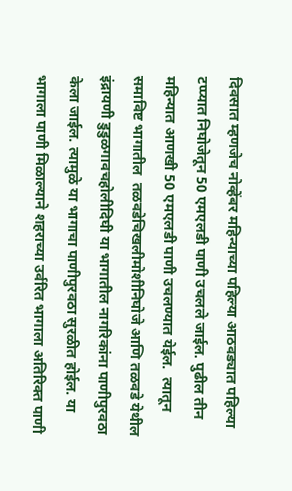दिवसात म्हणजेच नोव्हेंबर महिन्याच्या पहिल्या आठवड्यात पहिल्या टप्प्यात निघोजेतून 50 एमएलडी पाणी उचलले जाईल. पुढील तीन महिन्यात आणखी 50 एमएलडी पाणी उचलण्यात येईल.  त्यातून समाविष्ट भागातील  तळवडेचिखलीमोशीनिघोजे आणि तळवडे येथील इंद्रायणी डुडुळगावचहोलीदिघी या भागातील नागरिकांना पाणीपुरवठा केला जाईल. त्यामुळे या भागाचा पाणीपुरवठा सुरळीत होईल. या भागाला पाणी मिळाल्याने शहराच्या उर्वरित भागाला अतिरिक्त पाणी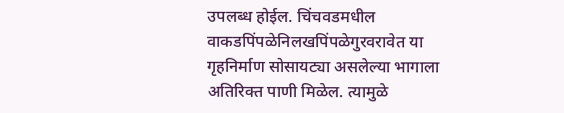उपलब्ध होईल. चिंचवडमधील वाकडपिंपळेनिलखपिंपळेगुरवरावेत या गृहनिर्माण सोसायट्या असलेल्या भागाला अतिरिक्त पाणी मिळेल. त्यामुळे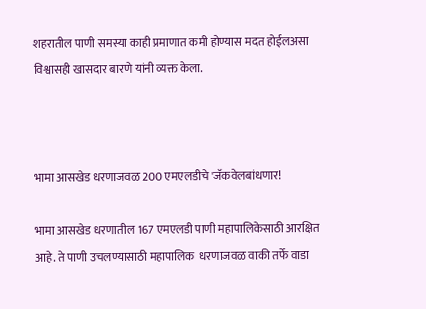शहरातील पाणी समस्या काही प्रमाणात कमी होण्यास मदत होईलअसा विश्वासही खासदार बारणे यांनी व्यक्त केला.



भामा आसखेड धरणाजवळ 200 एमएलडीचे 'जॅकवेलबांधणार!

भामा आसखेड धरणातील 167 एमएलडी पाणी महापालिकेसाठी आरक्षित आहे. ते पाणी उचलण्यासाठी महापालिक  धरणाजवळ वाकी तर्फे वाडा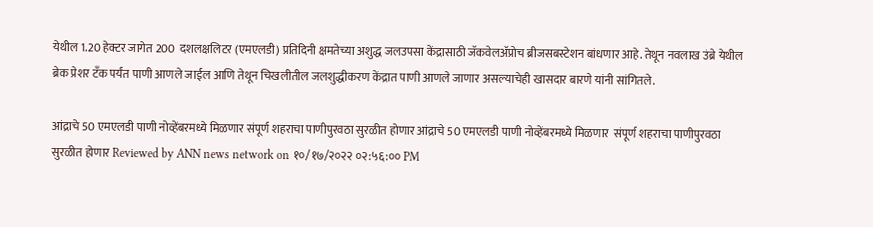येथील 1.20 हेक्टर जागेत 200  दशलक्षलिटर (एमएलडी) प्रतिदिनी क्षमतेच्या अशुद्ध जलउपसा केंद्रासाठी जॅकवेलअ‍ॅप्रोच ब्रीजसबस्टेशन बांधणार आहे. तेथून नवलाख उंब्रे येथील ब्रेक प्रेशर टँक पर्यंत पाणी आणले जाईल आणि तेथून चिखलीतील जलशुद्धीकरण केंद्रात पाणी आणले जाणार असल्याचेही खासदार बारणे यांनी सांगितले.

आंद्राचे 50 एमएलडी पाणी नोव्हेंबरमध्ये मिळणार संपूर्ण शहराचा पाणीपुरवठा सुरळीत होणार आंद्राचे 50 एमएलडी पाणी नोव्हेंबरमध्ये मिळणार  संपूर्ण शहराचा पाणीपुरवठा सुरळीत होणार Reviewed by ANN news network on १०/१७/२०२२ ०२:५६:०० PM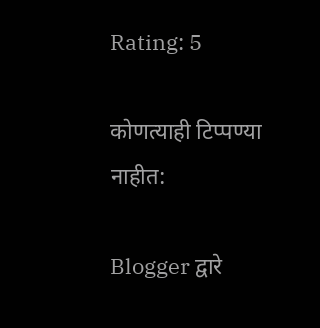Rating: 5

कोणत्याही टिप्पण्‍या नाहीत:

Blogger द्वारे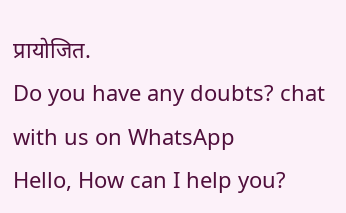प्रायोजित.
Do you have any doubts? chat with us on WhatsApp
Hello, How can I help you?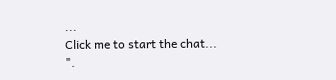...
Click me to start the chat...
".